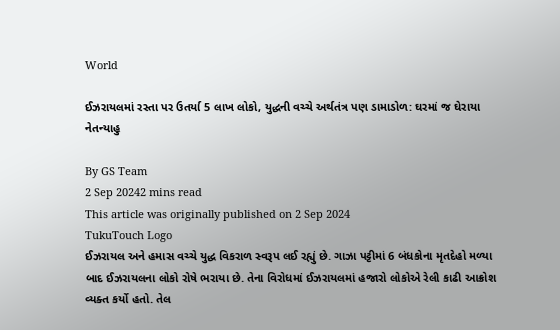World

ઈઝરાયલમાં રસ્તા પર ઉતર્યા 5 લાખ લોકો, યુદ્ધની વચ્ચે અર્થતંત્ર પણ ડામાડોળ: ઘરમાં જ ઘેરાયા નેતન્યાહુ

By GS Team
2 Sep 20242 mins read
This article was originally published on 2 Sep 2024
TukuTouch Logo
ઈઝરાયલ અને હમાસ વચ્ચે યુદ્ધ વિકરાળ સ્વરૂપ લઈ રહ્યું છે. ગાઝા પટ્ટીમાં 6 બંધકોના મૃતદેહો મળ્યા બાદ ઈઝરાયલના લોકો રોષે ભરાયા છે. તેના વિરોધમાં ઈઝરાયલમાં હજારો લોકોએ રેલી કાઢી આક્રોશ વ્યક્ત કર્યો હતો. તેલ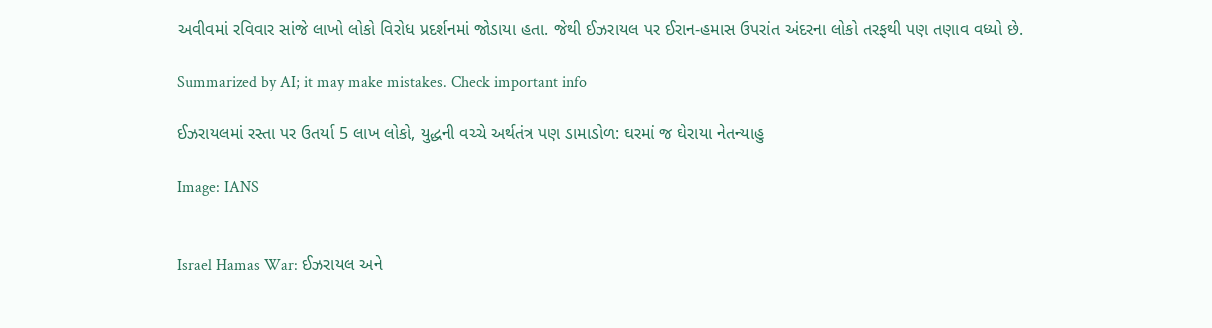અવીવમાં રવિવાર સાંજે લાખો લોકો વિરોધ પ્રદર્શનમાં જોડાયા હતા. જેથી ઈઝરાયલ પર ઈરાન-હમાસ ઉપરાંત અંદરના લોકો તરફથી પણ તણાવ વધ્યો છે.

Summarized by AI; it may make mistakes. Check important info

ઈઝરાયલમાં રસ્તા પર ઉતર્યા 5 લાખ લોકો, યુદ્ધની વચ્ચે અર્થતંત્ર પણ ડામાડોળ: ઘરમાં જ ઘેરાયા નેતન્યાહુ

Image: IANS


Israel Hamas War: ઈઝરાયલ અને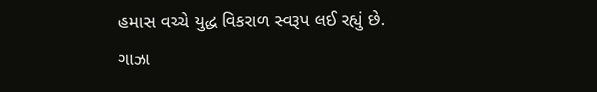હમાસ વચ્ચે યુદ્ધ વિકરાળ સ્વરૂપ લઈ રહ્યું છે. ગાઝા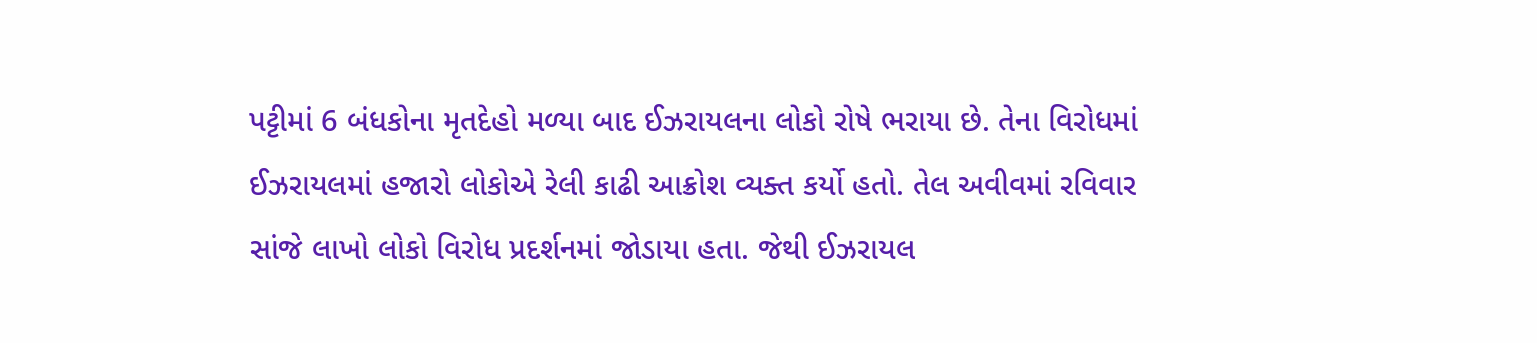પટ્ટીમાં 6 બંધકોના મૃતદેહો મળ્યા બાદ ઈઝરાયલના લોકો રોષે ભરાયા છે. તેના વિરોધમાં ઈઝરાયલમાં હજારો લોકોએ રેલી કાઢી આક્રોશ વ્યક્ત કર્યો હતો. તેલ અવીવમાં રવિવાર સાંજે લાખો લોકો વિરોધ પ્રદર્શનમાં જોડાયા હતા. જેથી ઈઝરાયલ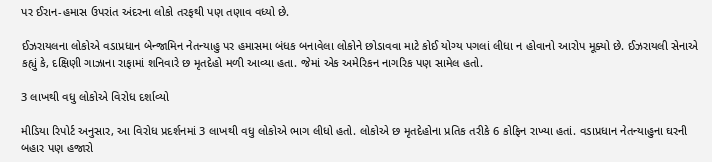પર ઈરાન-હમાસ ઉપરાંત અંદરના લોકો તરફથી પણ તણાવ વધ્યો છે.

ઈઝરાયલના લોકોએ વડાપ્રધાન બેન્જામિન નેતન્યાહુ પર હમાસમા બંધક બનાવેલા લોકોને છોડાવવા માટે કોઈ યોગ્ય પગલાં લીધા ન હોવાનો આરોપ મૂક્યો છે. ઈઝરાયલી સેનાએ કહ્યું કે, દક્ષિણી ગાઝાના રાફામાં શનિવારે છ મૃતદેહો મળી આવ્યા હતા. જેમાં એક અમેરિકન નાગરિક પણ સામેલ હતો.

3 લાખથી વધુ લોકોએ વિરોધ દર્શાવ્યો

મીડિયા રિપોર્ટ અનુસાર, આ વિરોધ પ્રદર્શનમાં 3 લાખથી વધુ લોકોએ ભાગ લીધો હતો. લોકોએ છ મૃતદેહોના પ્રતિક તરીકે 6 કોફિન રાખ્યા હતાં. વડાપ્રધાન નેતન્યાહુના ઘરની બહાર પણ હજારો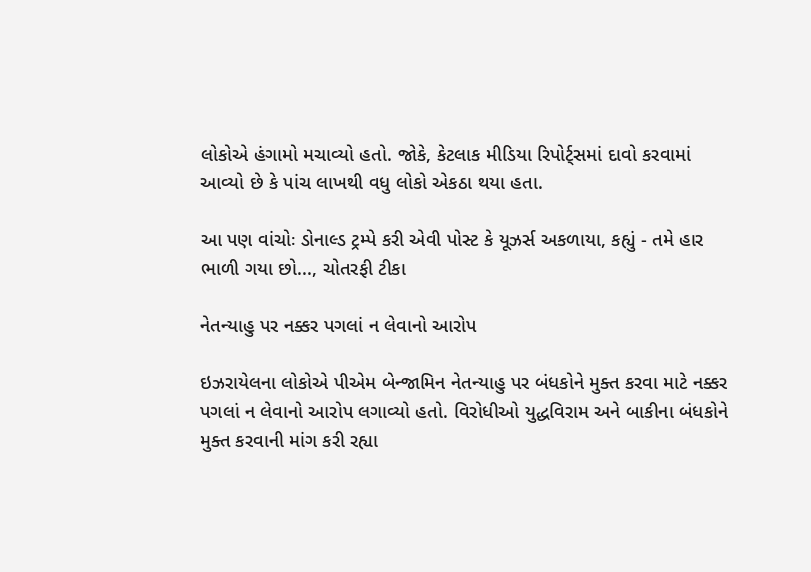લોકોએ હંગામો મચાવ્યો હતો. જોકે, કેટલાક મીડિયા રિપોર્ટ્સમાં દાવો કરવામાં આવ્યો છે કે પાંચ લાખથી વધુ લોકો એકઠા થયા હતા.

આ પણ વાંચોઃ ડોનાલ્ડ ટ્રમ્પે કરી એવી પોસ્ટ કે યૂઝર્સ અકળાયા, કહ્યું - તમે હાર ભાળી ગયા છો..., ચોતરફી ટીકા

નેતન્યાહુ પર નક્કર પગલાં ન લેવાનો આરોપ

ઇઝરાયેલના લોકોએ પીએમ બેન્જામિન નેતન્યાહુ પર બંધકોને મુક્ત કરવા માટે નક્કર પગલાં ન લેવાનો આરોપ લગાવ્યો હતો. વિરોધીઓ યુદ્ધવિરામ અને બાકીના બંધકોને મુક્ત કરવાની માંગ કરી રહ્યા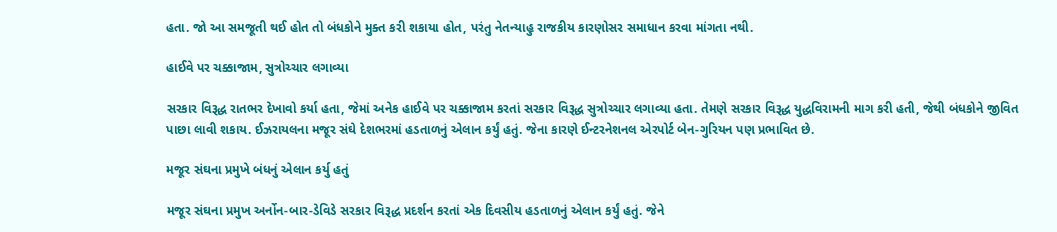હતા. જો આ સમજૂતી થઈ હોત તો બંધકોને મુક્ત કરી શકાયા હોત, પરંતુ નેતન્યાહુ રાજકીય કારણોસર સમાધાન કરવા માંગતા નથી.

હાઈવે પર ચક્કાજામ, સુત્રોચ્ચાર લગાવ્યા

સરકાર વિરૂદ્ધ રાતભર દેખાવો કર્યા હતા, જેમાં અનેક હાઈવે પર ચક્કાજામ કરતાં સરકાર વિરૂદ્ધ સુત્રોચ્ચાર લગાવ્યા હતા. તેમણે સરકાર વિરૂદ્ધ યુદ્ધવિરામની માગ કરી હતી, જેથી બંધકોને જીવિત પાછા લાવી શકાય. ઈઝરાયલના મજૂર સંઘે દેશભરમાં હડતાળનું એલાન કર્યું હતું. જેના કારણે ઈન્ટરનેશનલ એરપોર્ટ બેન-ગુરિયન પણ પ્રભાવિત છે.

મજૂર સંઘના પ્રમુખે બંધનું એલાન કર્યુ હતું

મજૂર સંઘના પ્રમુખ અર્નોન-બાર-ડેવિડે સરકાર વિરૂદ્ધ પ્રદર્શન કરતાં એક દિવસીય હડતાળનું એલાન કર્યું હતું. જેને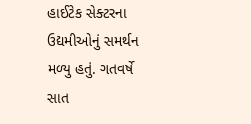હાઈટેક સેક્ટરના ઉદ્યમીઓનું સમર્થન મળ્યુ હતું. ગતવર્ષે સાત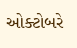ઓક્ટોબરે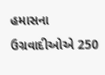હમાસના ઉગ્રવાદીઓએ 250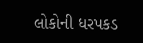લોકોની ધરપકડ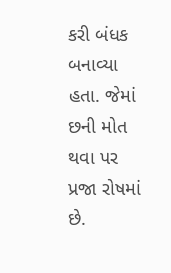કરી બંધક બનાવ્યા હતા. જેમાં છની મોત થવા પર પ્રજા રોષમાં છે.